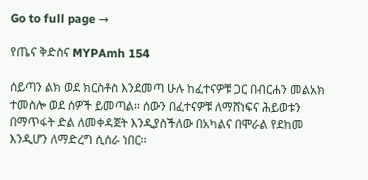Go to full page →

የጤና ቅድስና MYPAmh 154

ሰይጣን ልክ ወደ ክርስቶስ እንደመጣ ሁሉ ከፈተናዎቹ ጋር በብርሐን መልአክ ተመስሎ ወደ ሰዎች ይመጣል፡፡ ሰውን በፈተናዎቹ ለማሸነፍና ሕይወቱን በማጥፋት ድል ለመቀዳጀት እንዲያስችለው በአካልና በሞራል የደከመ እንዲሆን ለማድረግ ሲሰራ ነበር፡፡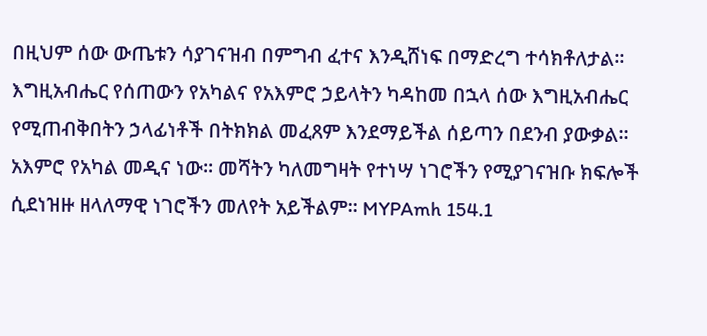በዚህም ሰው ውጤቱን ሳያገናዝብ በምግብ ፈተና እንዲሸነፍ በማድረግ ተሳክቶለታል፡፡ እግዚአብሔር የሰጠውን የአካልና የአእምሮ ኃይላትን ካዳከመ በኋላ ሰው እግዚአብሔር የሚጠብቅበትን ኃላፊነቶች በትክክል መፈጸም እንደማይችል ሰይጣን በደንብ ያውቃል፡፡ አእምሮ የአካል መዲና ነው፡፡ መሻትን ካለመግዛት የተነሣ ነገሮችን የሚያገናዝቡ ክፍሎች ሲደነዝዙ ዘላለማዊ ነገሮችን መለየት አይችልም፡፡ MYPAmh 154.1